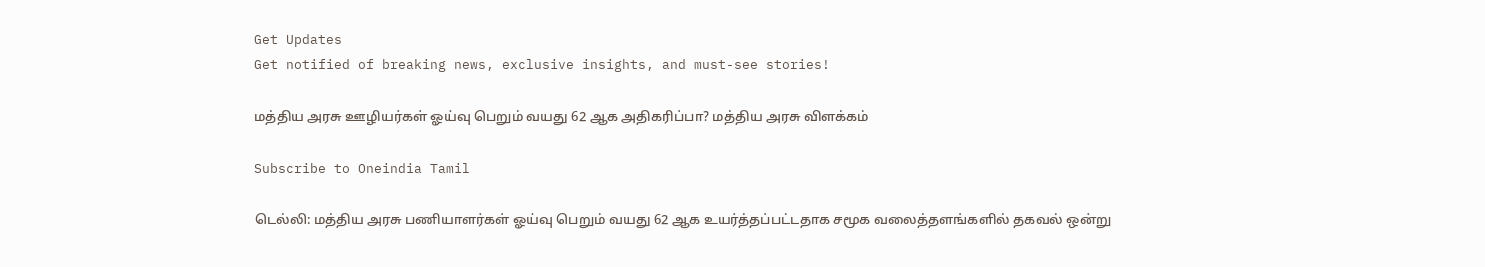Get Updates
Get notified of breaking news, exclusive insights, and must-see stories!

மத்திய அரசு ஊழியர்கள் ஓய்வு பெறும் வயது 62 ஆக அதிகரிப்பா? மத்திய அரசு விளக்கம்

Subscribe to Oneindia Tamil

டெல்லி: மத்திய அரசு பணியாளர்கள் ஓய்வு பெறும் வயது 62 ஆக உயர்த்தப்பட்டதாக சமூக வலைத்தளங்களில் தகவல் ஒன்று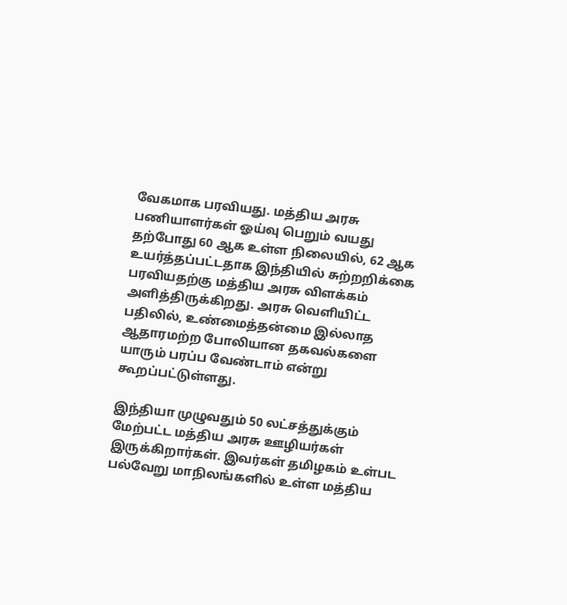வேகமாக பரவியது. மத்திய அரசு பணியாளர்கள் ஓய்வு பெறும் வயது தற்போது 60 ஆக உள்ள நிலையில், 62 ஆக உயர்த்தப்பட்டதாக இந்தியில் சுற்றறிக்கை பரவியதற்கு மத்திய அரசு விளக்கம் அளித்திருக்கிறது. அரசு வெளியிட்ட பதிலில், உண்மைத்தன்மை இல்லாத ஆதாரமற்ற போலியான தகவல்களை யாரும் பரப்ப வேண்டாம் என்று கூறப்பட்டுள்ளது.

இந்தியா முழுவதும் 50 லட்சத்துக்கும் மேற்பட்ட மத்திய அரசு ஊழியர்கள் இருக்கிறார்கள். இவர்கள் தமிழகம் உள்பட பல்வேறு மாநிலங்களில் உள்ள மத்திய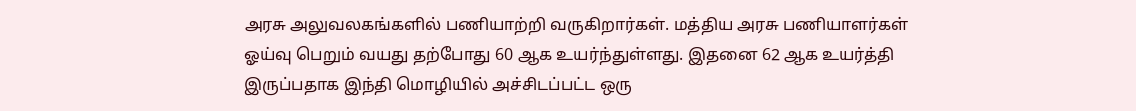அரசு அலுவலகங்களில் பணியாற்றி வருகிறார்கள். மத்திய அரசு பணியாளர்கள் ஓய்வு பெறும் வயது தற்போது 60 ஆக உயர்ந்துள்ளது. இதனை 62 ஆக உயர்த்தி இருப்பதாக இந்தி மொழியில் அச்சிடப்பட்ட ஒரு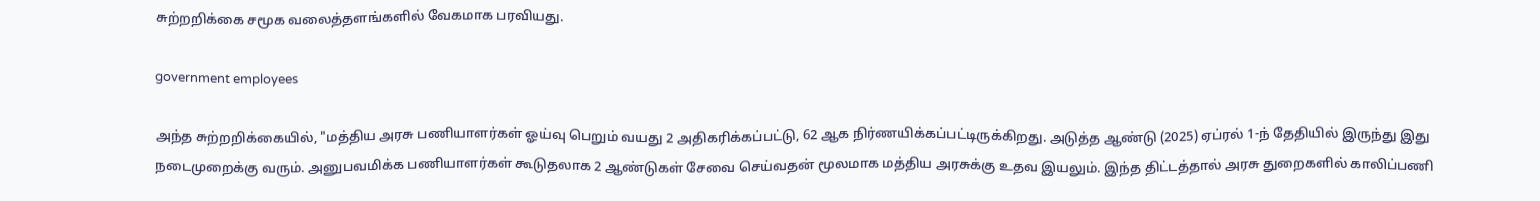சுற்றறிக்கை சமூக வலைத்தளங்களில் வேகமாக பரவியது.

government employees

அந்த சுற்றறிக்கையில், "மத்திய அரசு பணியாளர்கள் ஓய்வு பெறும் வயது 2 அதிகரிக்கப்பட்டு, 62 ஆக நிர்ணயிக்கப்பட்டிருக்கிறது. அடுத்த ஆண்டு (2025) ஏப்ரல் 1-ந் தேதியில் இருந்து இது நடைமுறைக்கு வரும். அனுபவமிக்க பணியாளர்கள் கூடுதலாக 2 ஆண்டுகள் சேவை செய்வதன் மூலமாக மத்திய அரசுக்கு உதவ இயலும். இந்த திட்டத்தால் அரசு துறைகளில் காலிப்பணி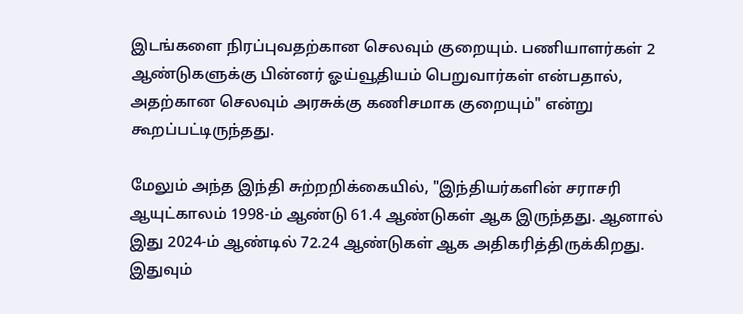இடங்களை நிரப்புவதற்கான செலவும் குறையும். பணியாளர்கள் 2 ஆண்டுகளுக்கு பின்னர் ஓய்வூதியம் பெறுவார்கள் என்பதால், அதற்கான செலவும் அரசுக்கு கணிசமாக குறையும்" என்று கூறப்பட்டிருந்தது.

மேலும் அந்த இந்தி சுற்றறிக்கையில், "இந்தியர்களின் சராசரி ஆயுட்காலம் 1998-ம் ஆண்டு 61.4 ஆண்டுகள் ஆக இருந்தது. ஆனால் இது 2024-ம் ஆண்டில் 72.24 ஆண்டுகள் ஆக அதிகரித்திருக்கிறது. இதுவும்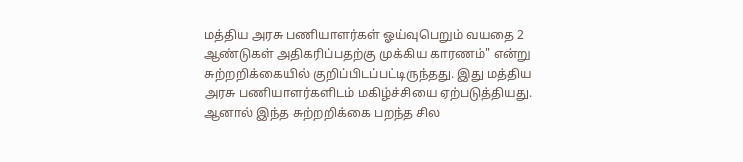மத்திய அரசு பணியாளர்கள் ஓய்வுபெறும் வயதை 2 ஆண்டுகள் அதிகரிப்பதற்கு முக்கிய காரணம்" என்று சுற்றறிக்கையில் குறிப்பிடப்பட்டிருந்தது. இது மத்திய அரசு பணியாளர்களிடம் மகிழ்ச்சியை ஏற்படுத்தியது. ஆனால் இந்த சுற்றறிக்கை பறந்த சில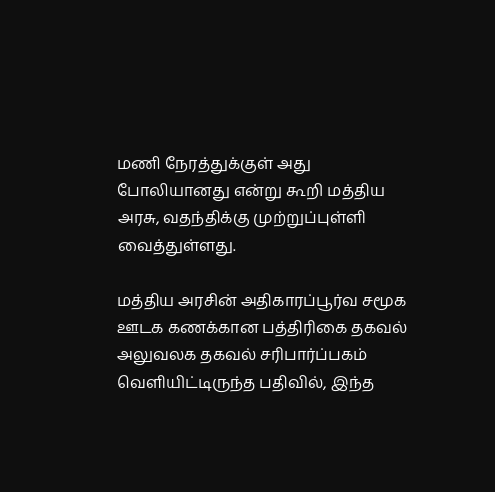மணி நேரத்துக்குள் அது போலியானது என்று கூறி மத்திய அரசு, வதந்திக்கு முற்றுப்புள்ளி வைத்துள்ளது.

மத்திய அரசின் அதிகாரப்பூர்வ சமூக ஊடக கணக்கான பத்திரிகை தகவல் அலுவலக தகவல் சரிபார்ப்பகம் வெளியிட்டிருந்த பதிவில், இந்த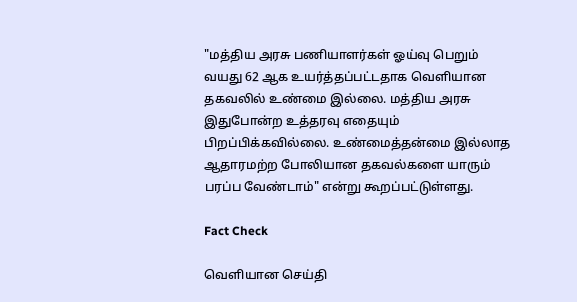"மத்திய அரசு பணியாளர்கள் ஓய்வு பெறும் வயது 62 ஆக உயர்த்தப்பட்டதாக வெளியான தகவலில் உண்மை இல்லை. மத்திய அரசு இதுபோன்ற உத்தரவு எதையும் பிறப்பிக்கவில்லை. உண்மைத்தன்மை இல்லாத ஆதாரமற்ற போலியான தகவல்களை யாரும் பரப்ப வேண்டாம்" என்று கூறப்பட்டுள்ளது.

Fact Check

வெளியான செய்தி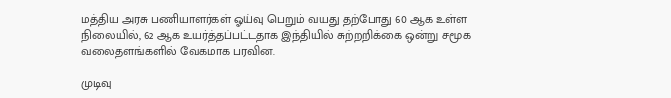மத்திய அரசு பணியாளர்கள் ஓய்வு பெறும் வயது தற்போது 60 ஆக உள்ள நிலையில், 62 ஆக உயர்த்தப்பட்டதாக இந்தியில் சுற்றறிக்கை ஒன்று சமூக வலைதளங்களில் வேகமாக பரவின.

முடிவு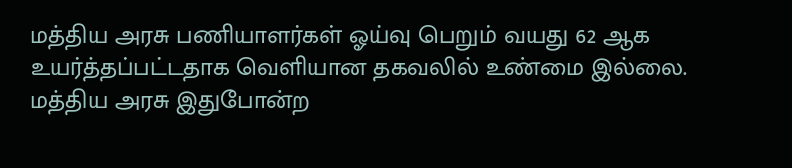மத்திய அரசு பணியாளர்கள் ஓய்வு பெறும் வயது 62 ஆக உயர்த்தப்பட்டதாக வெளியான தகவலில் உண்மை இல்லை. மத்திய அரசு இதுபோன்ற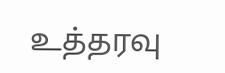உத்தரவு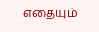எதையும்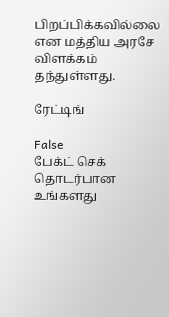பிறப்பிக்கவில்லை என மத்திய அரசே விளக்கம் தந்துள்ளது.

ரேட்டிங்

False
பேக்ட் செக் தொடர்பான உங்களது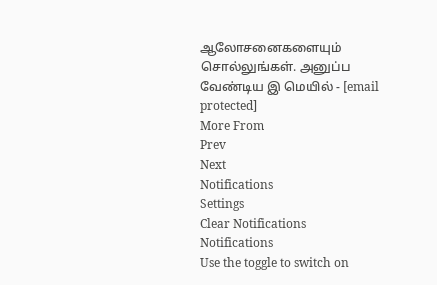ஆலோசனைகளையும் சொல்லுங்கள். அனுப்ப வேண்டிய இ மெயில் - [email protected]
More From
Prev
Next
Notifications
Settings
Clear Notifications
Notifications
Use the toggle to switch on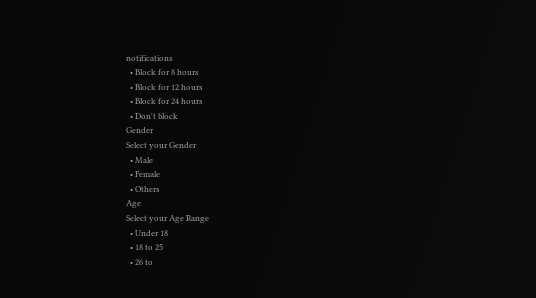notifications
  • Block for 8 hours
  • Block for 12 hours
  • Block for 24 hours
  • Don't block
Gender
Select your Gender
  • Male
  • Female
  • Others
Age
Select your Age Range
  • Under 18
  • 18 to 25
  • 26 to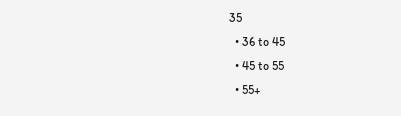35
  • 36 to 45
  • 45 to 55
  • 55+